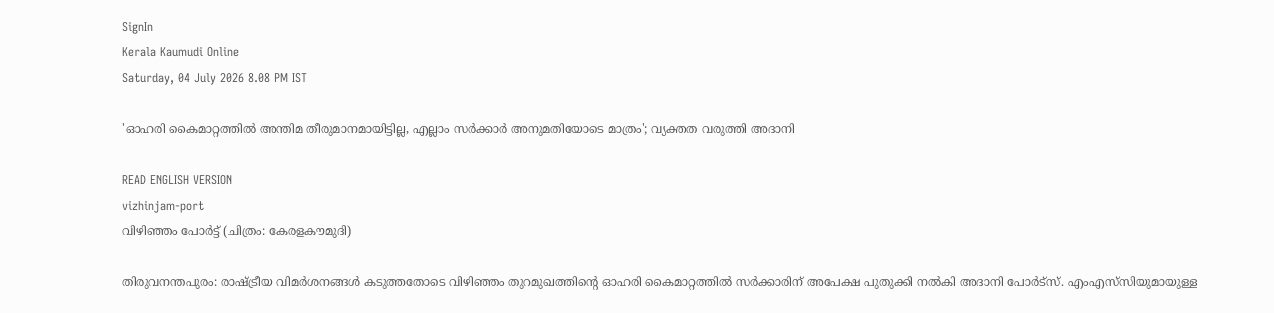SignIn
Kerala Kaumudi Online
Saturday, 04 July 2026 8.08 PM IST

'ഓഹരി കൈമാറ്റത്തിൽ അന്തിമ തീരുമാനമായിട്ടില്ല, എല്ലാം സർക്കാർ അനുമതിയോടെ മാത്രം'; വ്യക്തത വരുത്തി അദാനി

READ ENGLISH VERSION
vizhinjam-port
വിഴിഞ്ഞം പോർട്ട് (ചിത്രം: കേരളകൗമുദി)

തിരുവനന്തപുരം: രാഷ്ട്രീയ വിമർശനങ്ങൾ കടുത്തതോടെ വിഴിഞ്ഞം തുറമുഖത്തിന്റെ ഓഹരി കൈമാറ്റത്തിൽ സർക്കാരിന് അപേക്ഷ പുതുക്കി നൽകി അദാനി പോർട്‌സ്. എംഎസ്‌സിയുമായുള്ള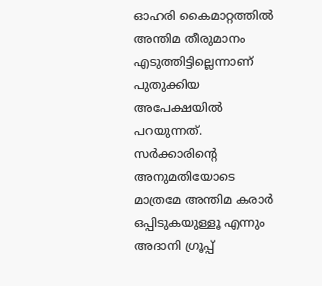ഓഹരി കൈമാറ്റത്തിൽ അന്തിമ തീരുമാനം എടുത്തിട്ടില്ലെന്നാണ് പുതുക്കിയ അപേക്ഷയിൽ പറയുന്നത്. സർക്കാരിന്റെ അനുമതിയോടെ മാത്രമേ അന്തിമ കരാർ ഒപ്പിടുകയുള്ളൂ എന്നും അദാനി ഗ്രൂപ്പ്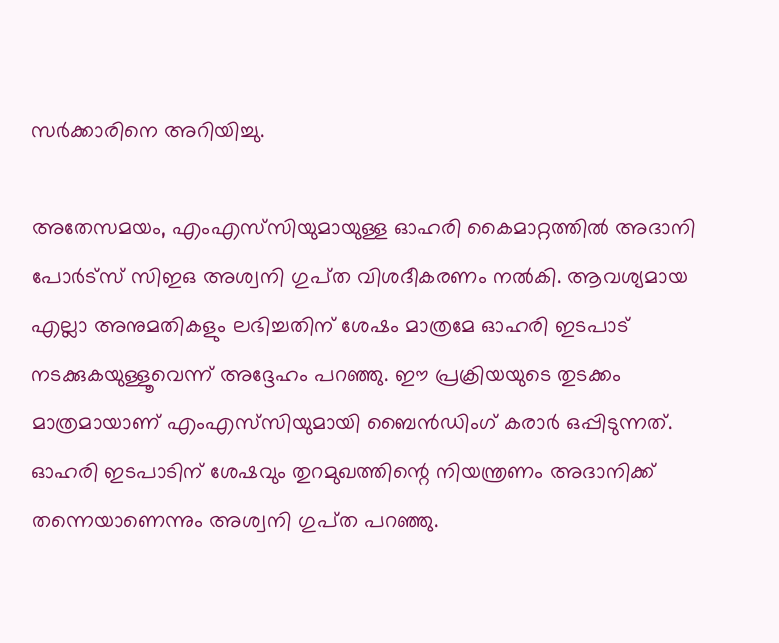സർക്കാരിനെ അറിയിച്ചു.

അതേസമയം, എംഎസ്‍‍സിയുമായുള്ള ഓഹരി കൈമാറ്റത്തില്‍ അദാനി പോർട്‌സ് സിഇഒ അശ്വനി ഗുപ്‌ത വിശദീകരണം നൽകി. ആവശ്യമായ എല്ലാ അനുമതികളും ലഭിച്ചതിന് ശേഷം മാത്രമേ ഓഹരി ഇടപാട് നടക്കുകയുള്ളൂവെന്ന് അദ്ദേഹം പറഞ്ഞു. ഈ പ്രക്രിയയുടെ തുടക്കം മാത്രമായാണ് എംഎസ്‌സിയുമായി ബൈൻഡിംഗ് കരാർ ഒപ്പിടുന്നത്. ഓഹരി ഇടപാടിന് ശേഷവും തുറമുഖത്തിന്റെ നിയന്ത്രണം അദാനിക്ക് തന്നെയാണെന്നും അശ്വനി ഗുപ്‌ത പറഞ്ഞു.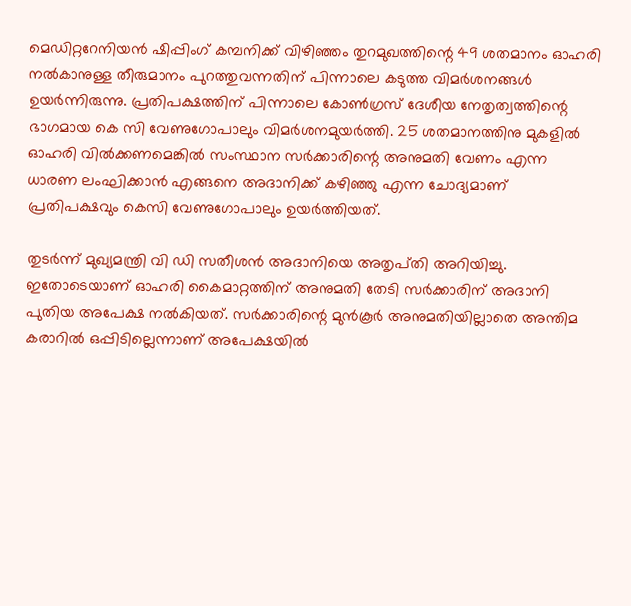മെഡിറ്ററേനിയൻ ഷിപ്പിംഗ് കമ്പനിക്ക് വിഴിഞ്ഞം തുറമുഖത്തിന്റെ 49 ശതമാനം ഓഹരി നൽകാനുള്ള തീരുമാനം പുറത്തുവന്നതിന് പിന്നാലെ കടുത്ത വിമർശനങ്ങൾ ഉയർന്നിരുന്നു. പ്രതിപക്ഷത്തിന് പിന്നാലെ കോൺഗ്രസ് ദേശീയ നേതൃത്വത്തിന്റെ ഭാഗമായ കെ സി വേണുഗോപാലും വിമർശനമുയർത്തി. 25 ശതമാനത്തിനു മുകളിൽ ഓഹരി വിൽക്കണമെങ്കിൽ സംസ്ഥാന സർക്കാരിന്റെ അനുമതി വേണം എന്ന ധാരണ ലംഘിക്കാൻ എങ്ങനെ അദാനിക്ക് കഴിഞ്ഞു എന്ന ചോദ്യമാണ് പ്രതിപക്ഷവും കെസി വേണുഗോപാലും ഉയർത്തിയത്.

തുടർന്ന് മുഖ്യമന്ത്രി വി ഡി സതീശൻ അദാനിയെ അതൃപ്‌തി അറിയിച്ചു. ഇതോടെയാണ് ഓഹരി കൈമാറ്റത്തിന് അനുമതി തേടി സർക്കാരിന് അദാനി പുതിയ അപേക്ഷ നൽകിയത്. സർക്കാരിന്റെ മുൻകൂർ അനുമതിയില്ലാതെ അന്തിമ കരാറിൽ ഒപ്പിടില്ലെന്നാണ് അപേക്ഷയിൽ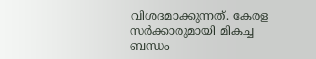വിശദമാക്കുന്നത്. കേരള സർക്കാരുമായി മികച്ച ബന്ധം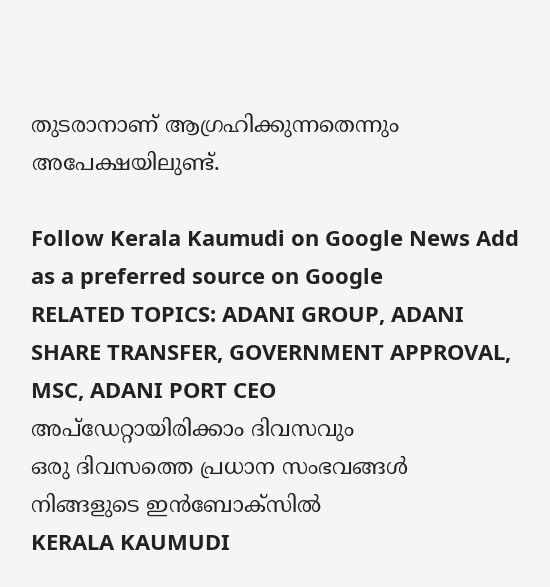തുടരാനാണ് ആഗ്രഹിക്കുന്നതെന്നും അപേക്ഷയിലുണ്ട്.

Follow Kerala Kaumudi on Google News Add as a preferred source on Google
RELATED TOPICS: ADANI GROUP, ADANI SHARE TRANSFER, GOVERNMENT APPROVAL, MSC, ADANI PORT CEO
അപ്ഡേറ്റായിരിക്കാം ദിവസവും
ഒരു ദിവസത്തെ പ്രധാന സംഭവങ്ങൾ നിങ്ങളുടെ ഇൻബോക്സിൽ
KERALA KAUMUDI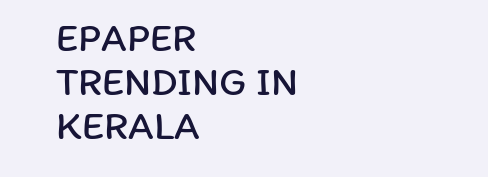EPAPER
TRENDING IN KERALA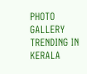PHOTO GALLERY
TRENDING IN KERALA